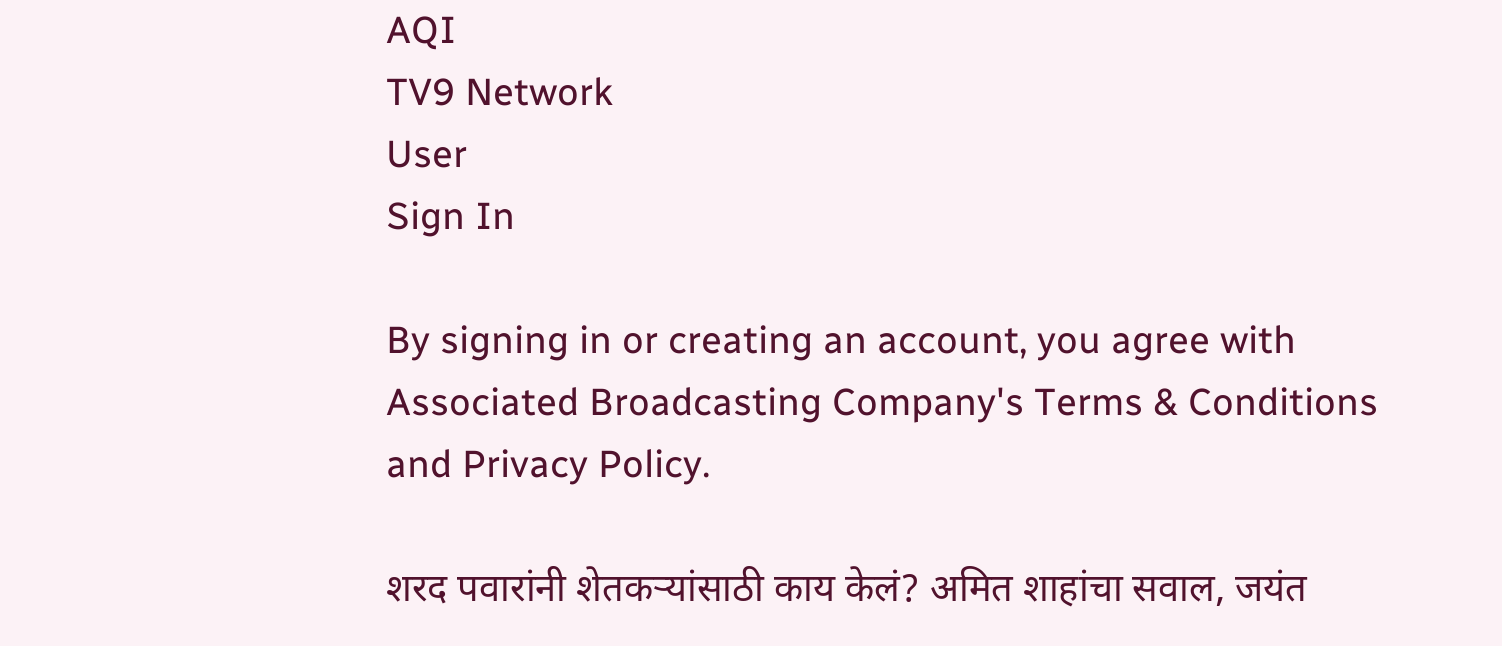AQI
TV9 Network
User
Sign In

By signing in or creating an account, you agree with Associated Broadcasting Company's Terms & Conditions and Privacy Policy.

शरद पवारांनी शेतकऱ्यांसाठी काय केलं? अमित शाहांचा सवाल, जयंत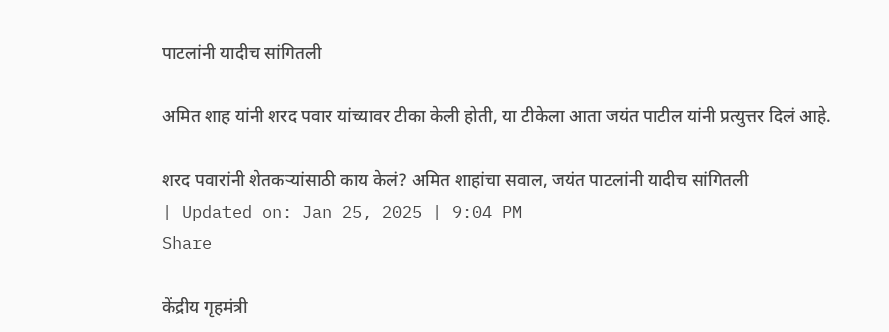पाटलांनी यादीच सांगितली

अमित शाह यांनी शरद पवार यांच्यावर टीका केली होती, या टीकेला आता जयंत पाटील यांनी प्रत्युत्तर दिलं आहे.

शरद पवारांनी शेतकऱ्यांसाठी काय केलं? अमित शाहांचा सवाल, जयंत पाटलांनी यादीच सांगितली
| Updated on: Jan 25, 2025 | 9:04 PM
Share

केंद्रीय गृहमंत्री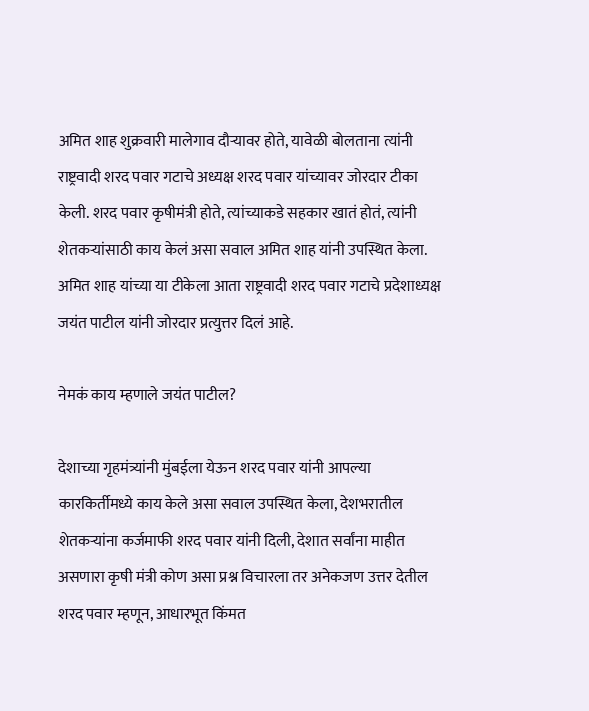अमित शाह शुक्रवारी मालेगाव दौऱ्यावर होते, यावेळी बोलताना त्यांनी राष्ट्रवादी शरद पवार गटाचे अध्यक्ष शरद पवार यांच्यावर जोरदार टीका केली. शरद पवार कृषीमंत्री होते, त्यांच्याकडे सहकार खातं होतं, त्यांनी शेतकऱ्यांसाठी काय केलं असा सवाल अमित शाह यांनी उपस्थित केला. अमित शाह यांच्या या टीकेला आता राष्ट्रवादी शरद पवार गटाचे प्रदेशाध्यक्ष जयंत पाटील यांनी जोरदार प्रत्युत्तर दिलं आहे.

नेमकं काय म्हणाले जयंत पाटील?

देशाच्या गृहमंत्र्यांनी मुंबईला येऊन शरद पवार यांनी आपल्या कारकिर्तीमध्ये काय केले असा सवाल उपस्थित केला, देशभरातील शेतकऱ्यांना कर्जमाफी शरद पवार यांनी दिली, देशात सर्वांना माहीत असणारा कृषी मंत्री कोण असा प्रश्न विचारला तर अनेकजण उत्तर देतील शरद पवार म्हणून, आधारभूत किंमत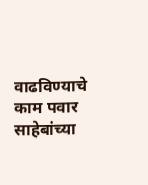वाढविण्याचे काम पवार साहेबांच्या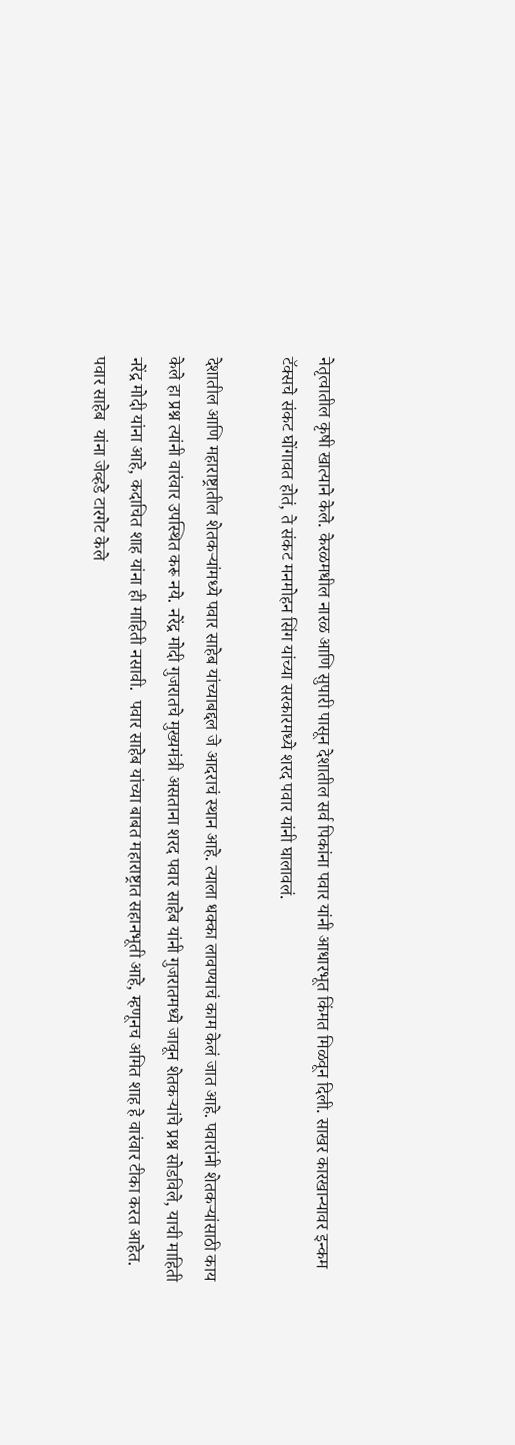नेतृत्वातील कृषी खात्याने केले. केरळमधील नारळ आणि सुपारी पासून देशातील सर्व पिकांना पवार यांनी आधारभूत किंमत मिळवून दिली. साखर कारखान्यावर इन्कम टॅक्सचे संकट घोंगावत होतं, ते संकट मनमोहन सिंग यांच्या सरकारमध्ये शरद पवार यांनी घालावलं.

देशातील आणि महाराष्ट्रातील शेतकऱ्यांमध्ये पवार साहेब यांच्याबद्दल जे आदराचं स्थान आहे. त्याला धक्का लावण्याचं काम केलं जात आहे. पवारांनी शेतकऱ्यांसाठी काय केले हा प्रश्न त्यांनी वारंवार उपस्थित करू नये. नरेंद्र मोदी गुजरातचे मुख्यमंत्री असताना शरद पवार साहेब यांनी गुजरातमध्ये जावून शेतकऱ्यांचे प्रश्न सोडविले, याची माहिती नरेंद्र मोदी यांना आहे, कदाचित शाह यांना ही माहिती नसावी.  पवार साहेब यांच्या बाबत महाराष्ट्रात सहानभूती आहे, म्हणूनच अमित शाह हे वारंवार टीका करत आहेत. पवार साहेब  यांना जेव्हडे टारगेट केले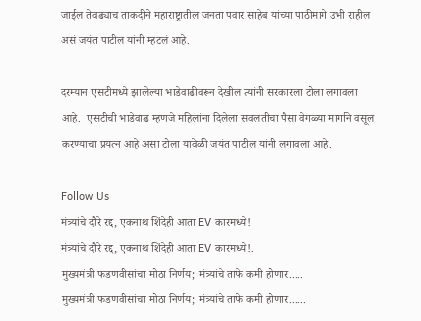जाईल तेवढ्याच ताकदीने महाराष्ट्रातील जनता पवार साहेब यांच्या पाठीमागे उभी राहील असं जयंत पाटील यांनी म्हटलं आहे.

दरम्यान एसटीमध्ये झालेल्या भाडेवाढीवरून देखील त्यांनी सरकारला टोला लगावला आहे.  एसटीची भाडेवाढ म्हणजे महिलांना दिलेला सवलतीचा पैसा वेगळ्या मार्गाने वसूल करण्याचा प्रयत्न आहे असा टोला यावेळी जयंत पाटील यांनी लगावला आहे.

Follow Us
मंत्र्यांचे दौरे रद्द, एकनाथ शिंदेही आता EV कारमध्ये!
मंत्र्यांचे दौरे रद्द, एकनाथ शिंदेही आता EV कारमध्ये!.
मुख्यमंत्री फडणवीसांचा मोठा निर्णय; मंत्र्यांचे ताफे कमी होणार.....
मुख्यमंत्री फडणवीसांचा मोठा निर्णय; मंत्र्यांचे ताफे कमी होणार......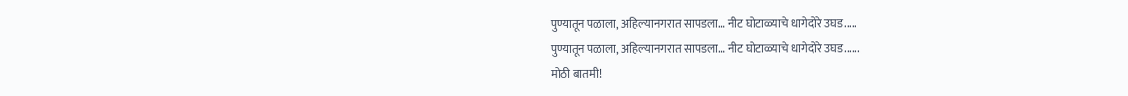पुण्यातून पळाला, अहिल्यानगरात सापडला… नीट घोटाळ्याचे धागेदोरे उघड.....
पुण्यातून पळाला, अहिल्यानगरात सापडला… नीट घोटाळ्याचे धागेदोरे उघड......
मोठी बातमी!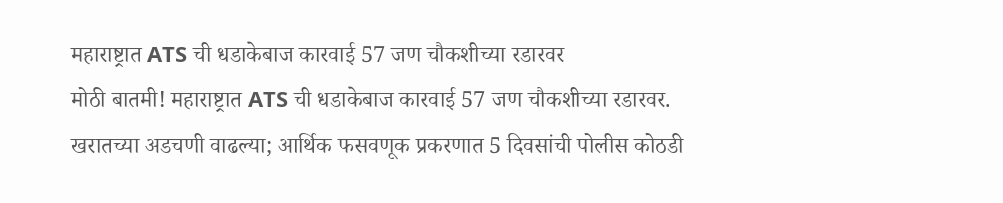महाराष्ट्रात ATS ची धडाकेबाज कारवाई 57 जण चौकशीच्या रडारवर
मोठी बातमी! महाराष्ट्रात ATS ची धडाकेबाज कारवाई 57 जण चौकशीच्या रडारवर.
खरातच्या अडचणी वाढल्या; आर्थिक फसवणूक प्रकरणात 5 दिवसांची पोलीस कोठडी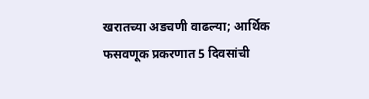खरातच्या अडचणी वाढल्या; आर्थिक फसवणूक प्रकरणात 5 दिवसांची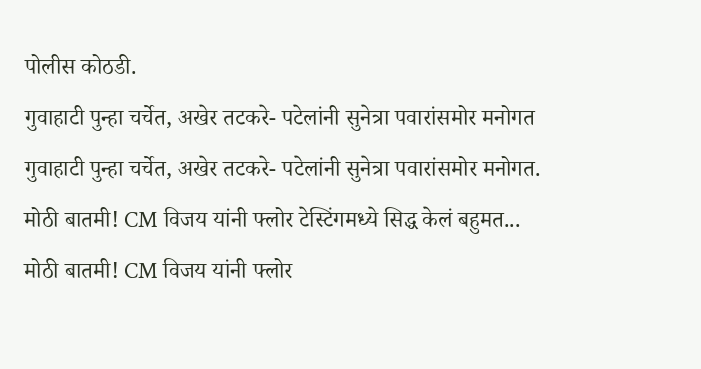पोलीस कोठडी.
गुवाहाटी पुन्हा चर्चेत, अखेर तटकरे- पटेलांनी सुनेत्रा पवारांसमोर मनोगत
गुवाहाटी पुन्हा चर्चेत, अखेर तटकरे- पटेलांनी सुनेत्रा पवारांसमोर मनोगत.
मोठी बातमी! CM विजय यांनी फ्लोर टेस्टिंगमध्ये सिद्ध केलं बहुमत...
मोठी बातमी! CM विजय यांनी फ्लोर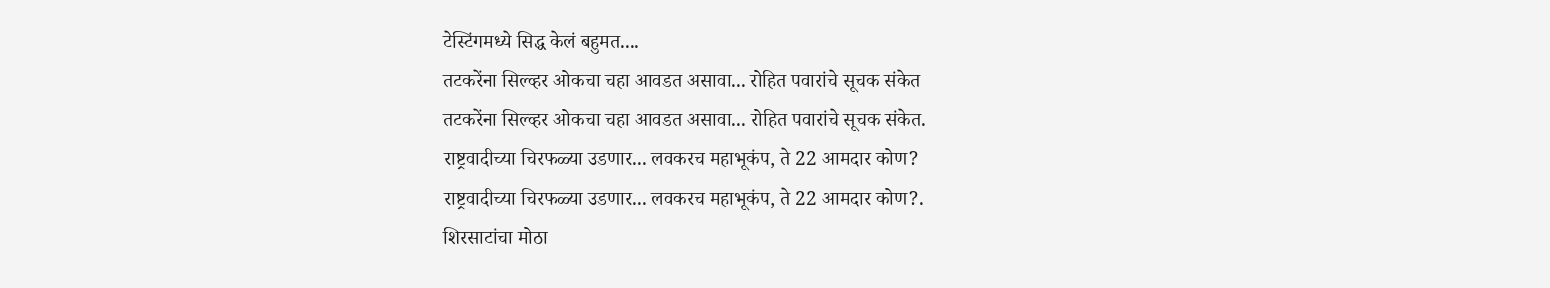टेस्टिंगमध्ये सिद्ध केलं बहुमत....
तटकरेंना सिल्व्हर ओकचा चहा आवडत असावा... रोहित पवारांचे सूचक संकेत
तटकरेंना सिल्व्हर ओकचा चहा आवडत असावा... रोहित पवारांचे सूचक संकेत.
राष्ट्रवादीच्या चिरफळ्या उडणार... लवकरच महाभूकंप, ते 22 आमदार कोण?
राष्ट्रवादीच्या चिरफळ्या उडणार... लवकरच महाभूकंप, ते 22 आमदार कोण?.
शिरसाटांचा मोठा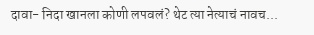दावा- निदा खानला कोणी लपवलं? थेट त्या नेत्याचं नावच...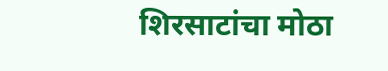शिरसाटांचा मोठा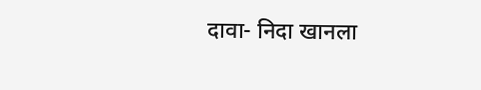दावा- निदा खानला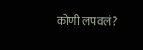कोणी लपवलं?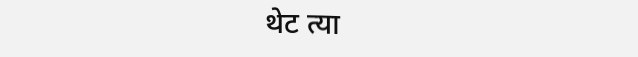थेट त्या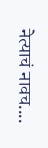नेत्याचं नावच....